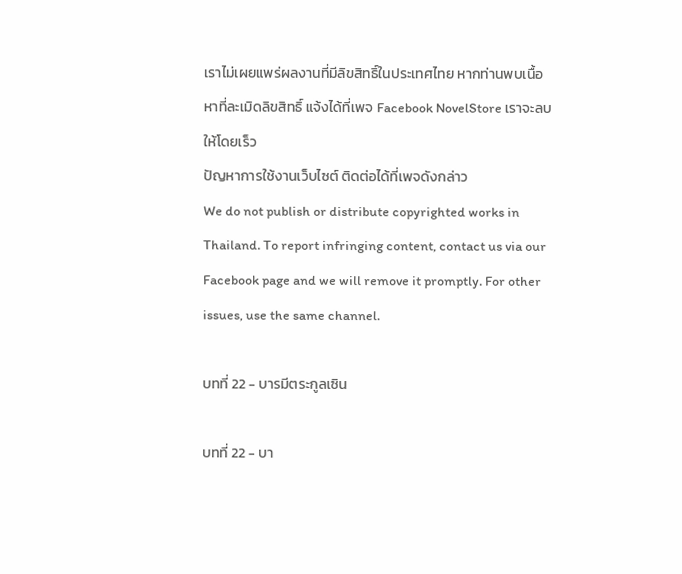เราไม่เผยแพร่ผลงานที่มีลิขสิทธิ์ในประเทศไทย หากท่านพบเนื้อหาที่ละเมิดลิขสิทธิ์ แจ้งได้ที่เพจ Facebook NovelStore เราจะลบให้โดยเร็ว
ปัญหาการใช้งานเว็บไซต์ ติดต่อได้ที่เพจดังกล่าว
We do not publish or distribute copyrighted works in Thailand. To report infringing content, contact us via our Facebook page and we will remove it promptly. For other issues, use the same channel.

บทที่ 22 - บารมีตระกูลเซิน

บทที่ 22 - บา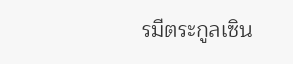รมีตระกูลเซิน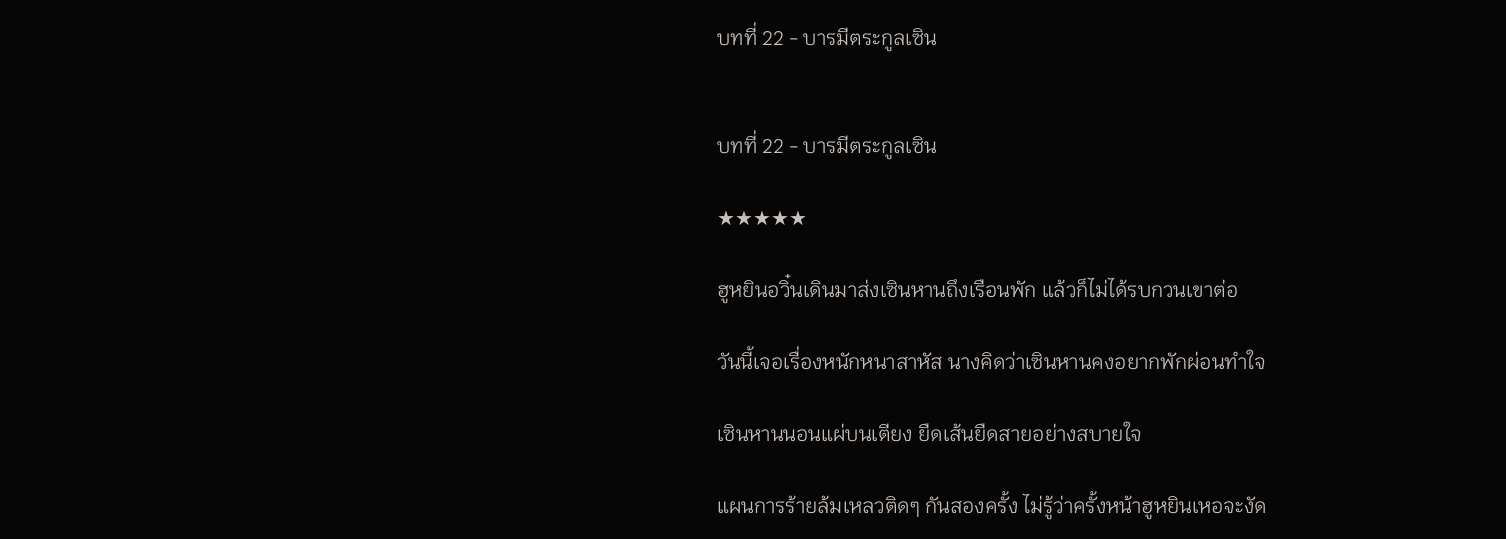บทที่ 22 - บารมีตระกูลเซิน


บทที่ 22 - บารมีตระกูลเซิน

★★★★★

ฮูหยินอวิ๋นเดินมาส่งเซินหานถึงเรือนพัก แล้วก็ไม่ได้รบกวนเขาต่อ

วันนี้เจอเรื่องหนักหนาสาหัส นางคิดว่าเซินหานคงอยากพักผ่อนทำใจ

เซินหานนอนแผ่บนเตียง ยืดเส้นยืดสายอย่างสบายใจ

แผนการร้ายล้มเหลวติดๆ กันสองครั้ง ไม่รู้ว่าครั้งหน้าฮูหยินเหอจะงัด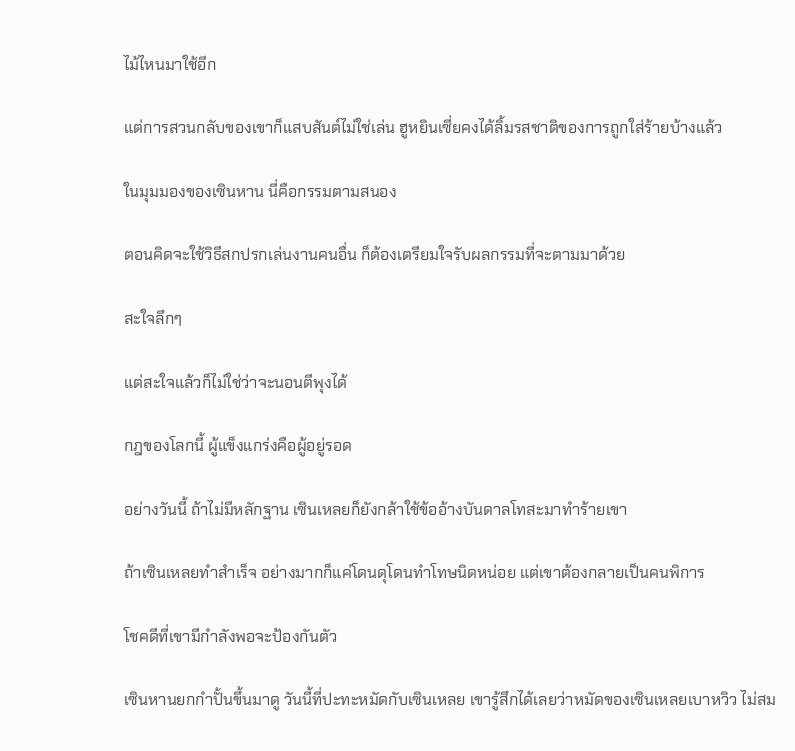ไม้ไหนมาใช้อีก

แต่การสวนกลับของเขาก็แสบสันต์ไม่ใช่เล่น ฮูหยินเซี่ยคงได้ลิ้มรสชาติของการถูกใส่ร้ายบ้างแล้ว

ในมุมมองของเซินหาน นี่คือกรรมตามสนอง

ตอนคิดจะใช้วิธีสกปรกเล่นงานคนอื่น ก็ต้องเตรียมใจรับผลกรรมที่จะตามมาด้วย

สะใจลึกๆ

แต่สะใจแล้วก็ไม่ใช่ว่าจะนอนตีพุงได้

กฎของโลกนี้ ผู้แข็งแกร่งคือผู้อยู่รอด

อย่างวันนี้ ถ้าไม่มีหลักฐาน เซินเหลยก็ยังกล้าใช้ข้ออ้างบันดาลโทสะมาทำร้ายเขา

ถ้าเซินเหลยทำสำเร็จ อย่างมากก็แค่โดนดุโดนทำโทษนิดหน่อย แต่เขาต้องกลายเป็นคนพิการ

โชคดีที่เขามีกำลังพอจะป้องกันตัว

เซินหานยกกำปั้นขึ้นมาดู วันนี้ที่ปะทะหมัดกับเซินเหลย เขารู้สึกได้เลยว่าหมัดของเซินเหลยเบาหวิว ไม่สม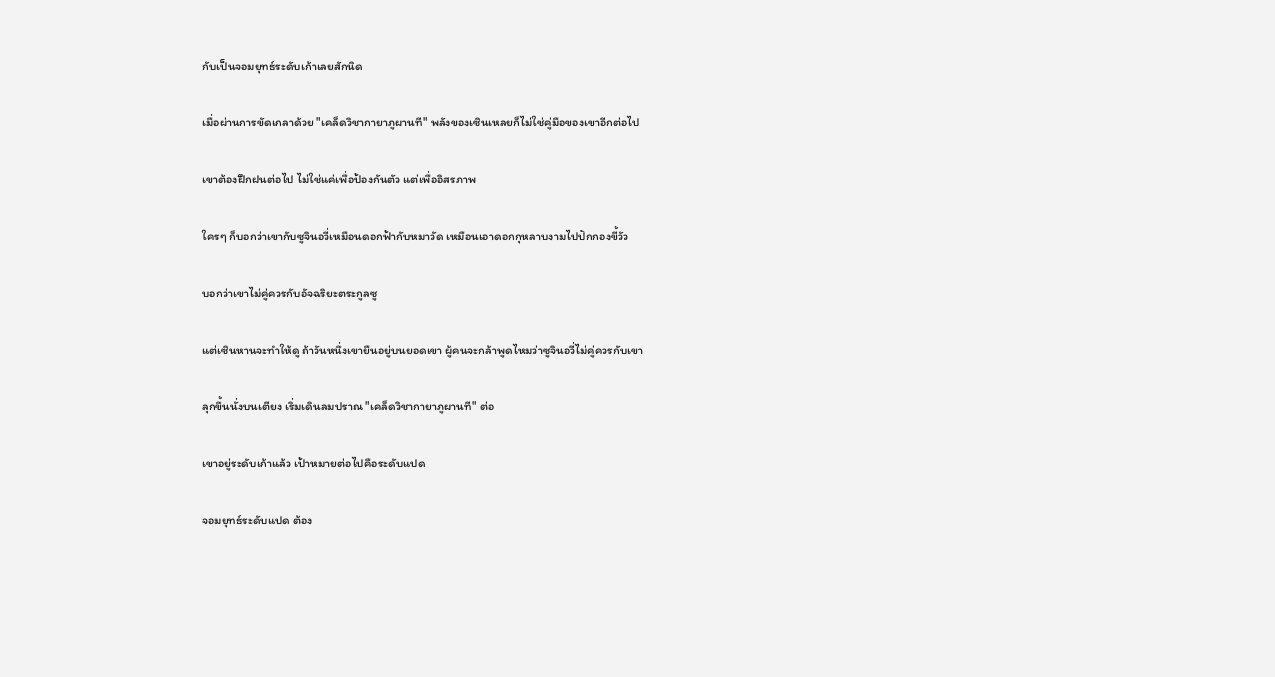กับเป็นจอมยุทธ์ระดับเก้าเลยสักนิด

เมื่อผ่านการขัดเกลาด้วย "เคล็ดวิชากายาภูผานที" พลังของเซินเหลยก็ไม่ใช่คู่มือของเขาอีกต่อไป

เขาต้องฝึกฝนต่อไป ไม่ใช่แค่เพื่อป้องกันตัว แต่เพื่ออิสรภาพ

ใครๆ ก็บอกว่าเขากับซูจินอวี่เหมือนดอกฟ้ากับหมาวัด เหมือนเอาดอกกุหลาบงามไปปักกองขี้วัว

บอกว่าเขาไม่คู่ควรกับอัจฉริยะตระกูลซู

แต่เซินหานจะทำให้ดู ถ้าวันหนึ่งเขายืนอยู่บนยอดเขา ผู้คนจะกล้าพูดไหมว่าซูจินอวี่ไม่คู่ควรกับเขา

ลุกขึ้นนั่งบนเตียง เริ่มเดินลมปราณ "เคล็ดวิชากายาภูผานที" ต่อ

เขาอยู่ระดับเก้าแล้ว เป้าหมายต่อไปคือระดับแปด

จอมยุทธ์ระดับแปด ต้อง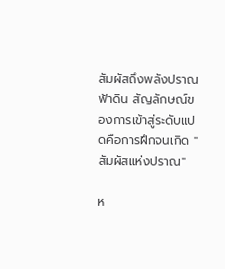สัมผัสถึงพลังปราณฟ้าดิน สัญลักษณ์ของการเข้าสู่ระดับแปดคือการฝึกจนเกิด "สัมผัสแห่งปราณ"

ห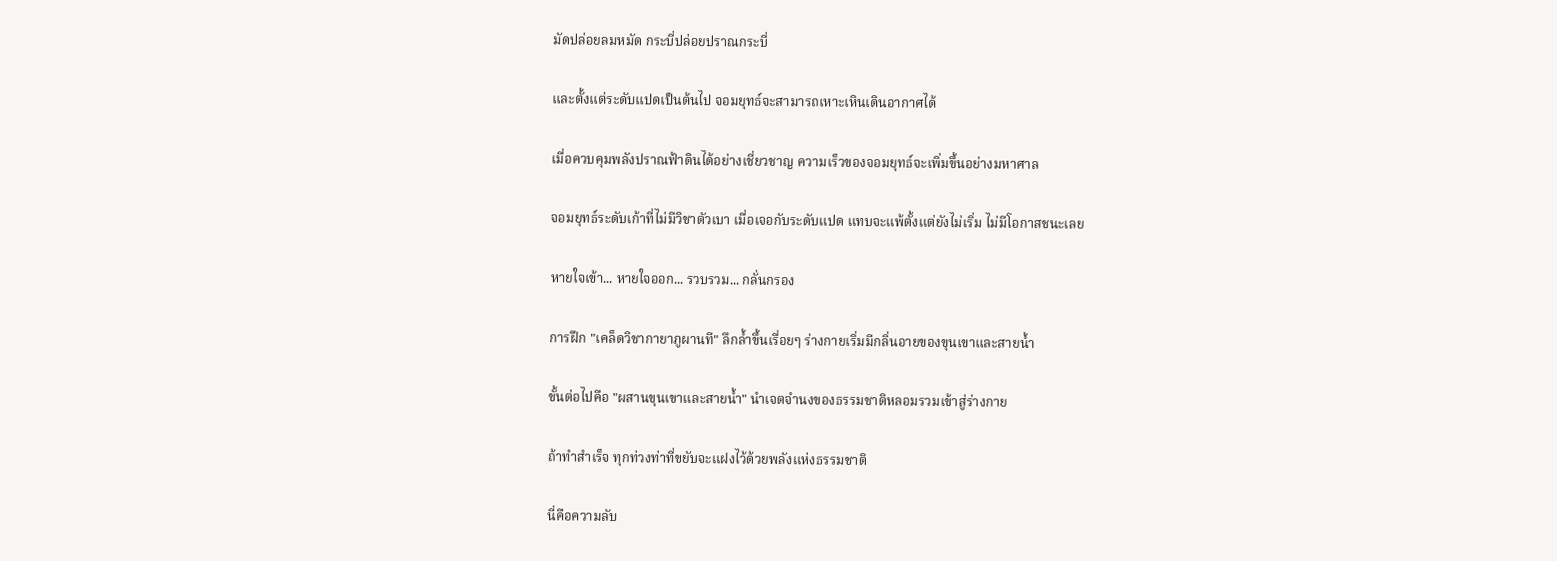มัดปล่อยลมหมัด กระบี่ปล่อยปราณกระบี่

และตั้งแต่ระดับแปดเป็นต้นไป จอมยุทธ์จะสามารถเหาะเหินเดินอากาศได้

เมื่อควบคุมพลังปราณฟ้าดินได้อย่างเชี่ยวชาญ ความเร็วของจอมยุทธ์จะเพิ่มขึ้นอย่างมหาศาล

จอมยุทธ์ระดับเก้าที่ไม่มีวิชาตัวเบา เมื่อเจอกับระดับแปด แทบจะแพ้ตั้งแต่ยังไม่เริ่ม ไม่มีโอกาสชนะเลย

หายใจเข้า... หายใจออก... รวบรวม... กลั่นกรอง

การฝึก "เคล็ดวิชากายาภูผานที" ลึกล้ำขึ้นเรื่อยๆ ร่างกายเริ่มมีกลิ่นอายของขุนเขาและสายน้ำ

ขั้นต่อไปคือ "ผสานขุนเขาและสายน้ำ" นำเจตจำนงของธรรมชาติหลอมรวมเข้าสู่ร่างกาย

ถ้าทำสำเร็จ ทุกท่วงท่าที่ขยับจะแฝงไว้ด้วยพลังแห่งธรรมชาติ

นี่คือความลับ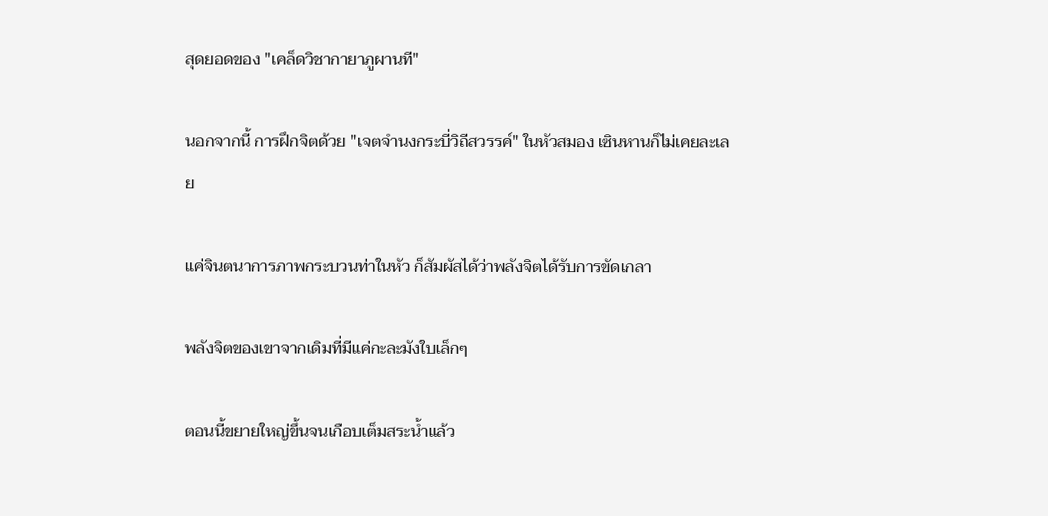สุดยอดของ "เคล็ดวิชากายาภูผานที"

นอกจากนี้ การฝึกจิตด้วย "เจตจำนงกระบี่วิถีสวรรค์" ในหัวสมอง เซินหานก็ไม่เคยละเลย

แค่จินตนาการภาพกระบวนท่าในหัว ก็สัมผัสได้ว่าพลังจิตได้รับการขัดเกลา

พลังจิตของเขาจากเดิมที่มีแค่กะละมังใบเล็กๆ

ตอนนี้ขยายใหญ่ขึ้นจนเกือบเต็มสระน้ำแล้ว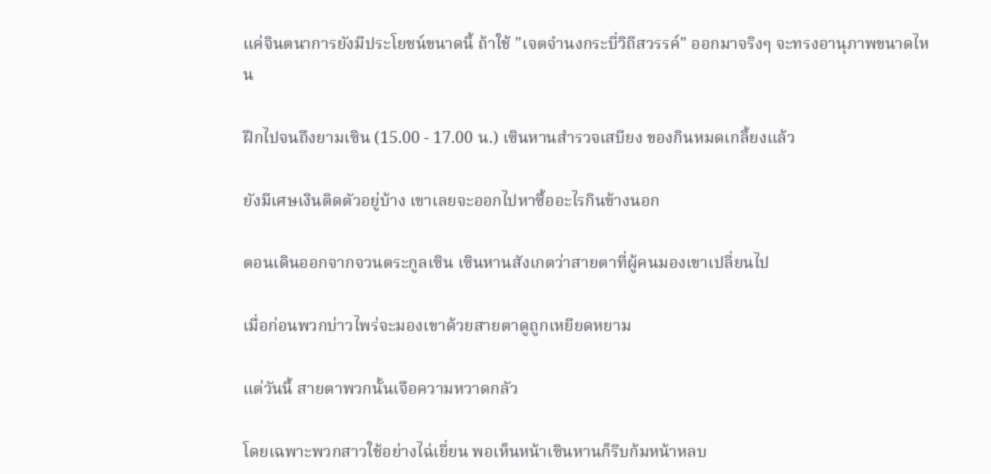แค่จินตนาการยังมีประโยชน์ขนาดนี้ ถ้าใช้ "เจตจำนงกระบี่วิถีสวรรค์" ออกมาจริงๆ จะทรงอานุภาพขนาดไหน

ฝึกไปจนถึงยามเซิน (15.00 - 17.00 น.) เซินหานสำรวจเสบียง ของกินหมดเกลี้ยงแล้ว

ยังมีเศษเงินติดตัวอยู่บ้าง เขาเลยจะออกไปหาซื้ออะไรกินข้างนอก

ตอนเดินออกจากจวนตระกูลเซิน เซินหานสังเกตว่าสายตาที่ผู้คนมองเขาเปลี่ยนไป

เมื่อก่อนพวกบ่าวไพร่จะมองเขาด้วยสายตาดูถูกเหยียดหยาม

แต่วันนี้ สายตาพวกนั้นเจือความหวาดกลัว

โดยเฉพาะพวกสาวใช้อย่างไฉ่เยี่ยน พอเห็นหน้าเซินหานก็รีบก้มหน้าหลบ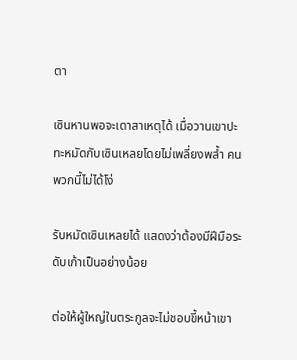ตา

เซินหานพอจะเดาสาเหตุได้ เมื่อวานเขาปะทะหมัดกับเซินเหลยโดยไม่เพลี่ยงพล้ำ คนพวกนี้ไม่ได้โง่

รับหมัดเซินเหลยได้ แสดงว่าต้องมีฝีมือระดับเก้าเป็นอย่างน้อย

ต่อให้ผู้ใหญ่ในตระกูลจะไม่ชอบขี้หน้าเขา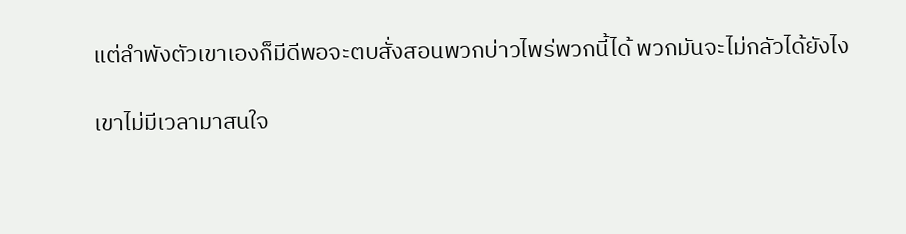แต่ลำพังตัวเขาเองก็มีดีพอจะตบสั่งสอนพวกบ่าวไพร่พวกนี้ได้ พวกมันจะไม่กลัวได้ยังไง

เขาไม่มีเวลามาสนใจ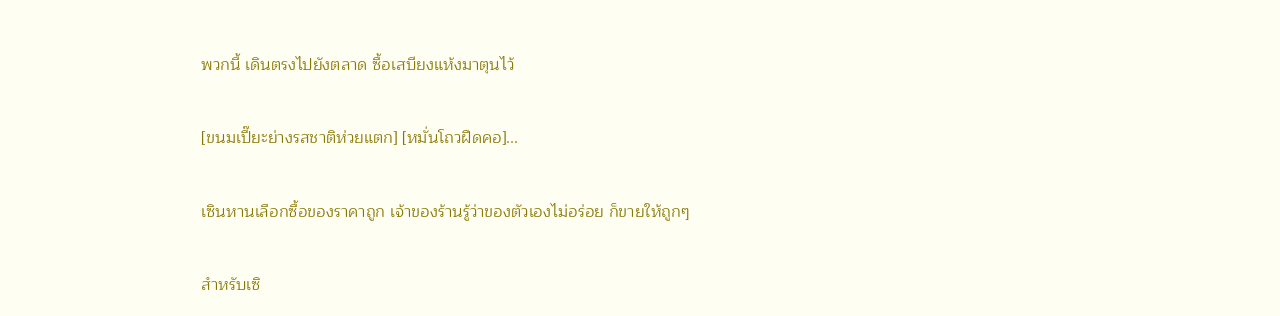พวกนี้ เดินตรงไปยังตลาด ซื้อเสบียงแห้งมาตุนไว้

[ขนมเปี๊ยะย่างรสชาติห่วยแตก] [หมั่นโถวฝืดคอ]...

เซินหานเลือกซื้อของราคาถูก เจ้าของร้านรู้ว่าของตัวเองไม่อร่อย ก็ขายให้ถูกๆ

สำหรับเซิ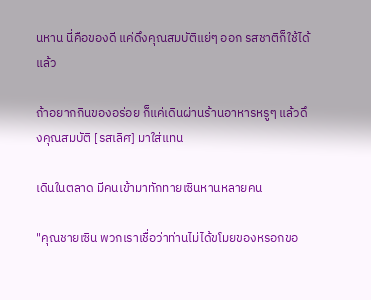นหาน นี่คือของดี แค่ดึงคุณสมบัติแย่ๆ ออก รสชาติก็ใช้ได้แล้ว

ถ้าอยากกินของอร่อย ก็แค่เดินผ่านร้านอาหารหรูๆ แล้วดึงคุณสมบัติ [รสเลิศ] มาใส่แทน

เดินในตลาด มีคนเข้ามาทักทายเซินหานหลายคน

"คุณชายเซิน พวกเราเชื่อว่าท่านไม่ได้ขโมยของหรอกขอ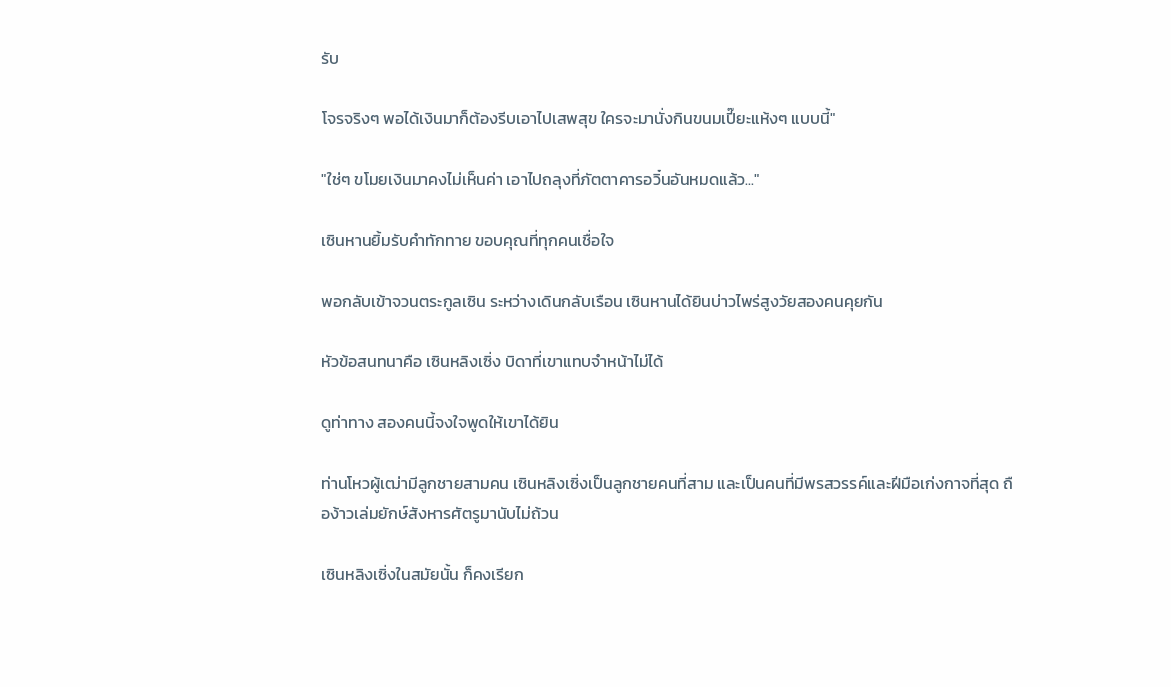รับ

โจรจริงๆ พอได้เงินมาก็ต้องรีบเอาไปเสพสุข ใครจะมานั่งกินขนมเปี๊ยะแห้งๆ แบบนี้"

"ใช่ๆ ขโมยเงินมาคงไม่เห็นค่า เอาไปถลุงที่ภัตตาคารอวิ๋นอันหมดแล้ว..."

เซินหานยิ้มรับคำทักทาย ขอบคุณที่ทุกคนเชื่อใจ

พอกลับเข้าจวนตระกูลเซิน ระหว่างเดินกลับเรือน เซินหานได้ยินบ่าวไพร่สูงวัยสองคนคุยกัน

หัวข้อสนทนาคือ เซินหลิงเซิ่ง บิดาที่เขาแทบจำหน้าไม่ได้

ดูท่าทาง สองคนนี้จงใจพูดให้เขาได้ยิน

ท่านโหวผู้เฒ่ามีลูกชายสามคน เซินหลิงเซิ่งเป็นลูกชายคนที่สาม และเป็นคนที่มีพรสวรรค์และฝีมือเก่งกาจที่สุด ถือง้าวเล่มยักษ์สังหารศัตรูมานับไม่ถ้วน

เซินหลิงเซิ่งในสมัยนั้น ก็คงเรียก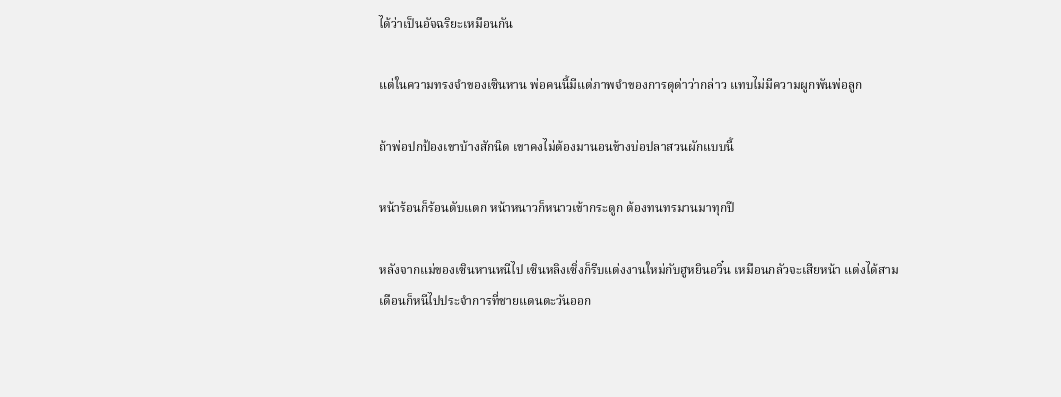ได้ว่าเป็นอัจฉริยะเหมือนกัน

แต่ในความทรงจำของเซินหาน พ่อคนนี้มีแต่ภาพจำของการดุด่าว่ากล่าว แทบไม่มีความผูกพันพ่อลูก

ถ้าพ่อปกป้องเขาบ้างสักนิด เขาคงไม่ต้องมานอนข้างบ่อปลาสวนผักแบบนี้

หน้าร้อนก็ร้อนตับแตก หน้าหนาวก็หนาวเข้ากระดูก ต้องทนทรมานมาทุกปี

หลังจากแม่ของเซินหานหนีไป เซินหลิงเซิ่งก็รีบแต่งงานใหม่กับฮูหยินอวิ๋น เหมือนกลัวจะเสียหน้า แต่งได้สามเดือนก็หนีไปประจำการที่ชายแดนตะวันออก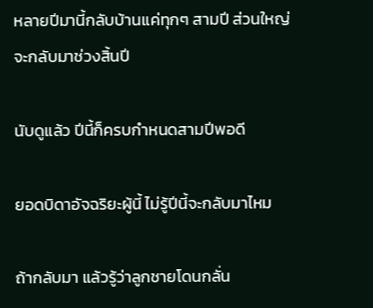หลายปีมานี้กลับบ้านแค่ทุกๆ สามปี ส่วนใหญ่จะกลับมาช่วงสิ้นปี

นับดูแล้ว ปีนี้ก็ครบกำหนดสามปีพอดี

ยอดบิดาอัจฉริยะผู้นี้ ไม่รู้ปีนี้จะกลับมาไหม

ถ้ากลับมา แล้วรู้ว่าลูกชายโดนกลั่น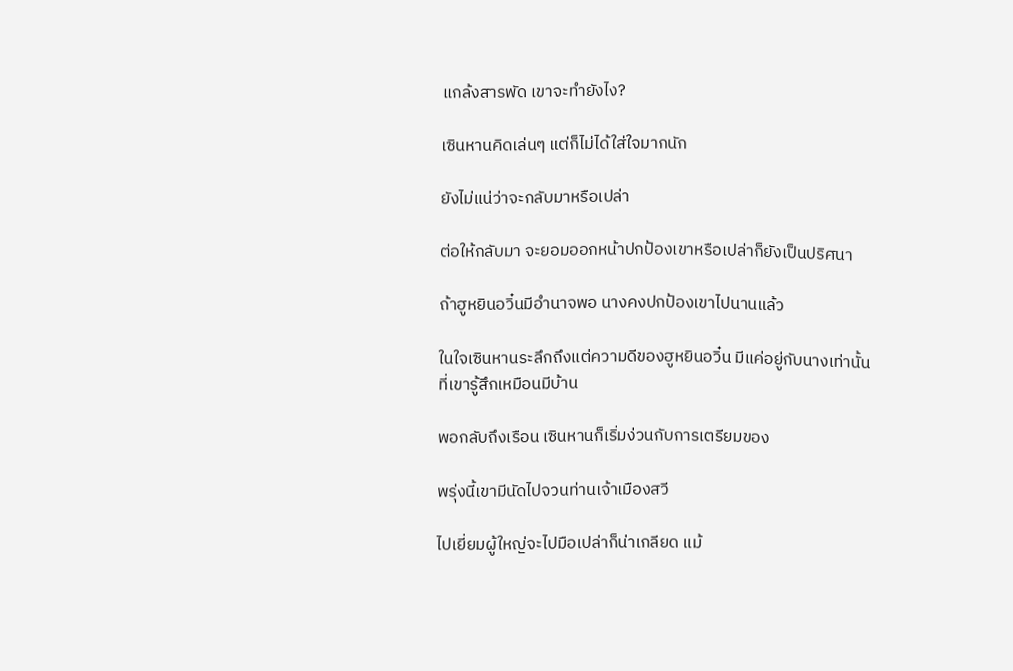แกล้งสารพัด เขาจะทำยังไง?

เซินหานคิดเล่นๆ แต่ก็ไม่ได้ใส่ใจมากนัก

ยังไม่แน่ว่าจะกลับมาหรือเปล่า

ต่อให้กลับมา จะยอมออกหน้าปกป้องเขาหรือเปล่าก็ยังเป็นปริศนา

ถ้าฮูหยินอวิ๋นมีอำนาจพอ นางคงปกป้องเขาไปนานแล้ว

ในใจเซินหานระลึกถึงแต่ความดีของฮูหยินอวิ๋น มีแค่อยู่กับนางเท่านั้นที่เขารู้สึกเหมือนมีบ้าน

พอกลับถึงเรือน เซินหานก็เริ่มง่วนกับการเตรียมของ

พรุ่งนี้เขามีนัดไปจวนท่านเจ้าเมืองสวี

ไปเยี่ยมผู้ใหญ่จะไปมือเปล่าก็น่าเกลียด แม้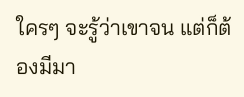ใครๆ จะรู้ว่าเขาจน แต่ก็ต้องมีมา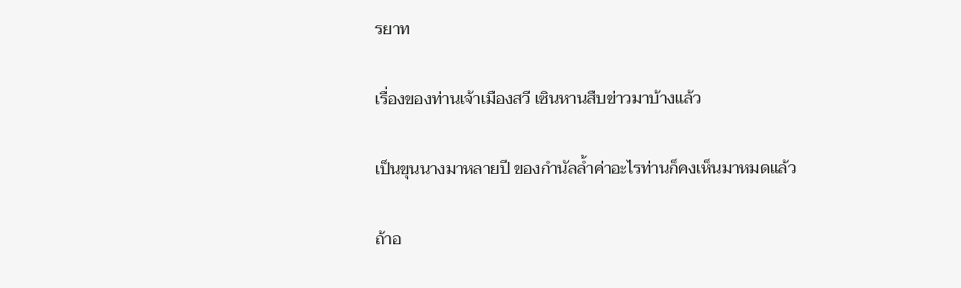รยาท

เรื่องของท่านเจ้าเมืองสวี เซินหานสืบข่าวมาบ้างแล้ว

เป็นขุนนางมาหลายปี ของกำนัลล้ำค่าอะไรท่านก็คงเห็นมาหมดแล้ว

ถ้าอ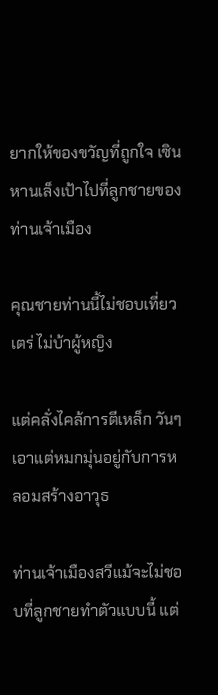ยากให้ของขวัญที่ถูกใจ เซินหานเล็งเป้าไปที่ลูกชายของท่านเจ้าเมือง

คุณชายท่านนี้ไม่ชอบเที่ยวเตร่ ไม่บ้าผู้หญิง

แต่คลั่งไคล้การตีเหล็ก วันๆ เอาแต่หมกมุ่นอยู่กับการหลอมสร้างอาวุธ

ท่านเจ้าเมืองสวีแม้จะไม่ชอบที่ลูกชายทำตัวแบบนี้ แต่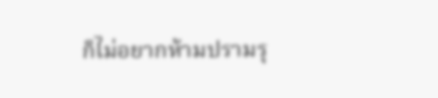ก็ไม่อยากห้ามปรามรุ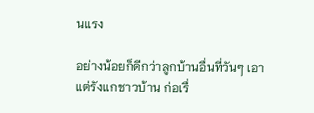นแรง

อย่างน้อยก็ดีกว่าลูกบ้านอื่นที่วันๆ เอาแต่รังแกชาวบ้าน ก่อเรื่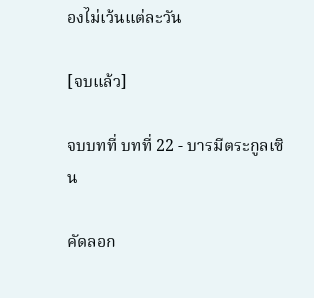องไม่เว้นแต่ละวัน

[จบแล้ว]

จบบทที่ บทที่ 22 - บารมีตระกูลเซิน

คัดลอก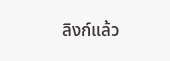ลิงก์แล้ว